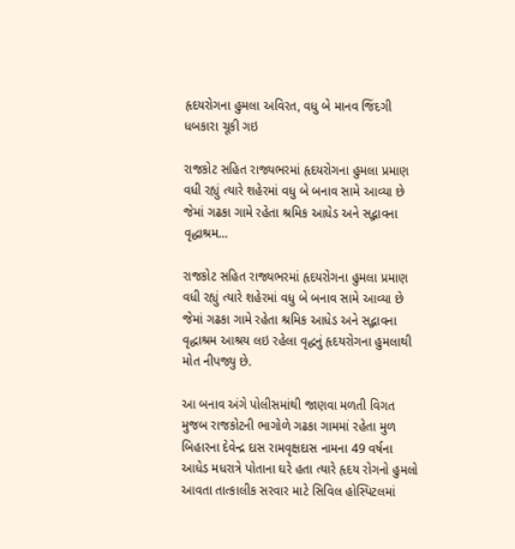હૃદયરોગના હુમલા અવિરત, વધુ બે માનવ જિંદગી ધબકારા ચૂકી ગઇ

રાજકોટ સહિત રાજ્યભરમાં હૃદયરોગના હુમલા પ્રમાણ વધી રહ્યું ત્યારે શહેરમાં વધુ બે બનાવ સામે આવ્યા છે જેમાં ગઢકા ગામે રહેતા શ્રમિક આધેડ અને સદ્ભાવના વૃદ્ધાશ્રમ…

રાજકોટ સહિત રાજ્યભરમાં હૃદયરોગના હુમલા પ્રમાણ વધી રહ્યું ત્યારે શહેરમાં વધુ બે બનાવ સામે આવ્યા છે જેમાં ગઢકા ગામે રહેતા શ્રમિક આધેડ અને સદ્ભાવના વૃદ્ધાશ્રમ આશ્રય લઇ રહેલા વૃદ્ધનું હૃદયરોગના હુમલાથી મોત નીપજ્યુ છે.

આ બનાવ અંગે પોલીસમાંથી જાણવા મળતી વિગત મુજબ રાજકોટની ભાગોળે ગઢકા ગામમાં રહેતા મુળ બિહારના દેવેન્દ્ર દાસ રામવૃક્ષદાસ નામના 49 વર્ષના આધેડ મધરાત્રે પોતાના ઘરે હતા ત્યારે હૃદય રોગનો હુમલો આવતા તાત્કાલીક સરવાર માટે સિવિલ હોસ્પિટલમાં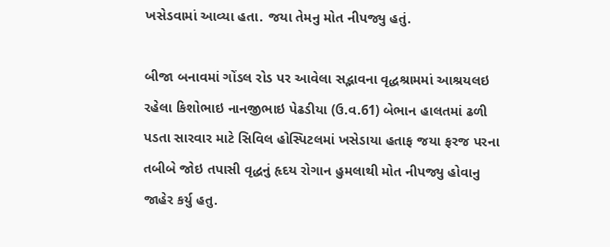ખસેડવામાં આવ્યા હતા. જયા તેમનુ મોત નીપજ્યુ હતું.

બીજા બનાવમાં ગોંડલ રોડ પર આવેલા સદ્ભાવના વૃદ્ધશ્રામમાં આશ્રયલઇ રહેલા કિશોભાઇ નાનજીભાઇ પેઢડીયા (ઉ.વ.61) બેભાન હાલતમાં ઢળી પડતા સારવાર માટે સિવિલ હોસ્પિટલમાં ખસેડાયા હતાફ જયા ફરજ પરના તબીબે જોઇ તપાસી વૃદ્ધનું હૃદય રોગાન હુમલાથી મોત નીપજ્યુ હોવાનુ જાહેર કર્યુ હતુ.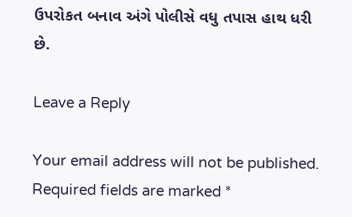ઉપરોકત બનાવ અંગે પોલીસે વધુ તપાસ હાથ ધરી છે.

Leave a Reply

Your email address will not be published. Required fields are marked *